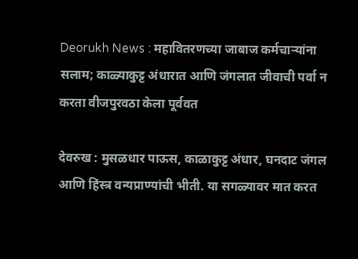Deorukh News : महावितरणच्या जाबाज कर्मचाऱ्यांना सलाम; काळ्याकुट्ट अंधारात आणि जंगलात जीवाची पर्वा न करता वीजपुरवठा केला पूर्ववत

देवरुख : मुसळधार पाऊस, काळाकुट्ट अंधार, घनदाट जंगल आणि हिंस्त्र वन्यप्राण्यांची भीती. या सगळ्यावर मात करत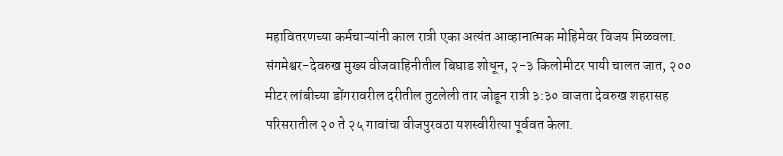महावितरणच्या कर्मचाऱ्यांनी काल रात्री एका अत्यंत आव्हानात्मक मोहिमेवर विजय मिळवला. संगमेश्वर-देवरुख मुख्य वीजवाहिनीतील बिघाड शोधून, २-३ किलोमीटर पायी चालत जात, २०० मीटर लांबीच्या डोंगरावरील दरीतील तुटलेली तार जोडून रात्री ३:३० वाजता देवरुख शहरासह परिसरातील २० ते २५ गावांचा वीजपुरवठा यशस्वीरीत्या पूर्ववत केला.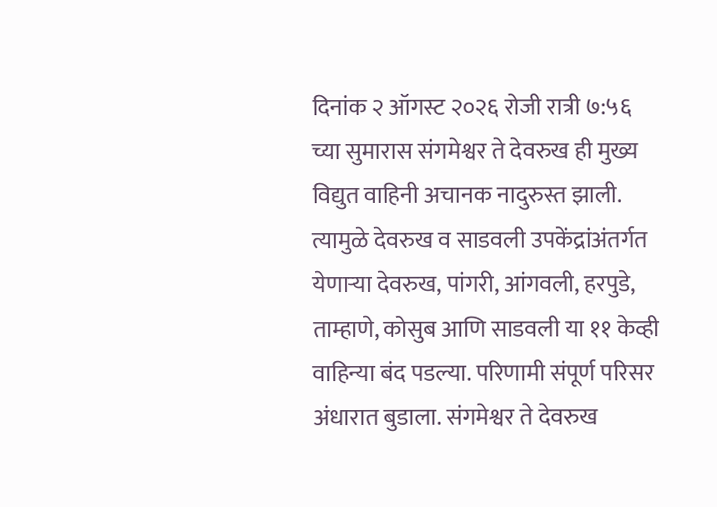दिनांक २ ऑगस्ट २०२६ रोजी रात्री ७:५६ च्या सुमारास संगमेश्वर ते देवरुख ही मुख्य विद्युत वाहिनी अचानक नादुरुस्त झाली. त्यामुळे देवरुख व साडवली उपकेंद्रांअंतर्गत येणाऱ्या देवरुख, पांगरी, आंगवली, हरपुडे, ताम्हाणे, कोसुब आणि साडवली या ११ केव्ही वाहिन्या बंद पडल्या. परिणामी संपूर्ण परिसर अंधारात बुडाला. संगमेश्वर ते देवरुख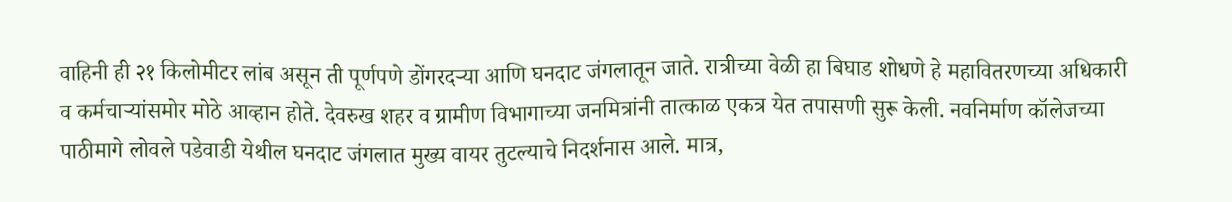वाहिनी ही २१ किलोमीटर लांब असून ती पूर्णपणे डोंगरदऱ्या आणि घनदाट जंगलातून जाते. रात्रीच्या वेळी हा बिघाड शोधणे हे महावितरणच्या अधिकारी व कर्मचाऱ्यांसमोर मोठे आव्हान होते. देवरुख शहर व ग्रामीण विभागाच्या जनमित्रांनी तात्काळ एकत्र येत तपासणी सुरू केली. नवनिर्माण कॉलेजच्या पाठीमागे लोवले पडेवाडी येथील घनदाट जंगलात मुख्य वायर तुटल्याचे निदर्शनास आले. मात्र,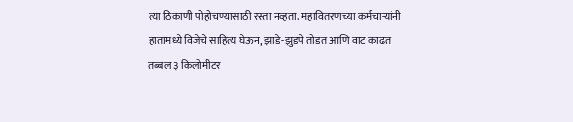त्या ठिकाणी पोहोचण्यासाठी रस्ता नव्हता. महावितरणच्या कर्मचाऱ्यांनी हातामध्ये विजेचे साहित्य घेऊन, झाडे-झुडपे तोडत आणि वाट काढत तब्बल ३ किलोमीटर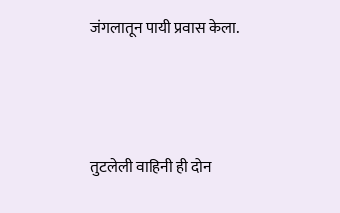जंगलातून पायी प्रवास केला.



तुटलेली वाहिनी ही दोन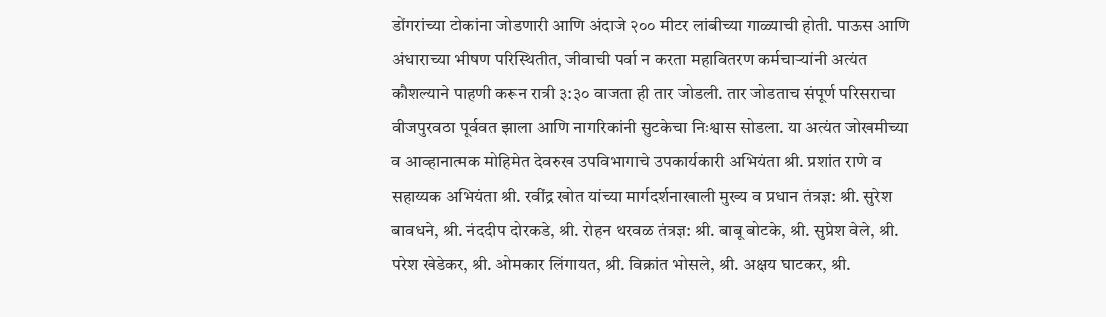डोंगरांच्या टोकांना जोडणारी आणि अंदाजे २०० मीटर लांबीच्या गाळ्याची होती. पाऊस आणि अंधाराच्या भीषण परिस्थितीत, जीवाची पर्वा न करता महावितरण कर्मचाऱ्यांनी अत्यंत कौशल्याने पाहणी करून रात्री ३:३० वाजता ही तार जोडली. तार जोडताच संपूर्ण परिसराचा वीजपुरवठा पूर्ववत झाला आणि नागरिकांनी सुटकेचा निःश्वास सोडला. या अत्यंत जोखमीच्या व आव्हानात्मक मोहिमेत देवरुख उपविभागाचे उपकार्यकारी अभियंता श्री. प्रशांत राणे व सहाय्यक अभियंता श्री. रवींद्र खोत यांच्या मार्गदर्शनाखाली मुख्य व प्रधान तंत्रज्ञ: श्री. सुरेश बावधने, श्री. नंददीप दोरकडे, श्री. रोहन थरवळ तंत्रज्ञ: श्री. बाबू बोटके, श्री. सुप्रेश वेले, श्री. परेश खेडेकर, श्री. ओमकार लिंगायत, श्री. विक्रांत भोसले, श्री. अक्षय घाटकर, श्री.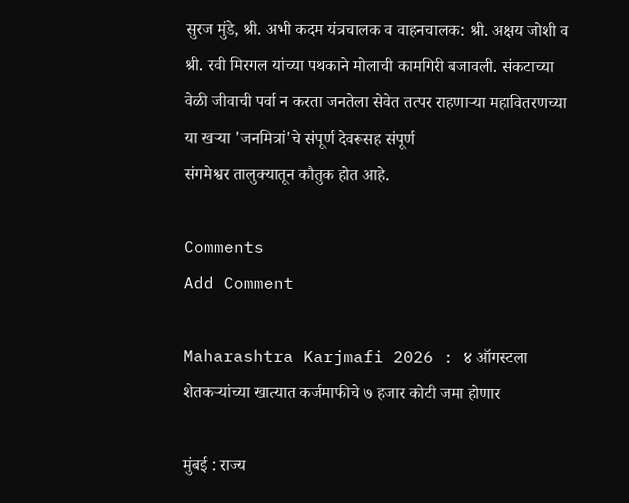सुरज मुंडे, श्री. अभी कदम यंत्रचालक व वाहनचालक: श्री. अक्षय जोशी व श्री. रवी मिरगल यांच्या पथकाने मोलाची कामगिरी बजावली. संकटाच्या वेळी जीवाची पर्वा न करता जनतेला सेवेत तत्पर राहणाऱ्या महावितरणच्या या खऱ्या 'जनमित्रां'चे संपूर्ण देवरूसह संपूर्ण
संगमेश्वर तालुक्यातून कौतुक होत आहे.

Comments
Add Comment

Maharashtra Karjmafi 2026 : ४ ऑगस्टला शेतकऱ्यांच्या खात्यात कर्जमाफीचे ७ हजार कोटी जमा होणार

मुंबई : राज्य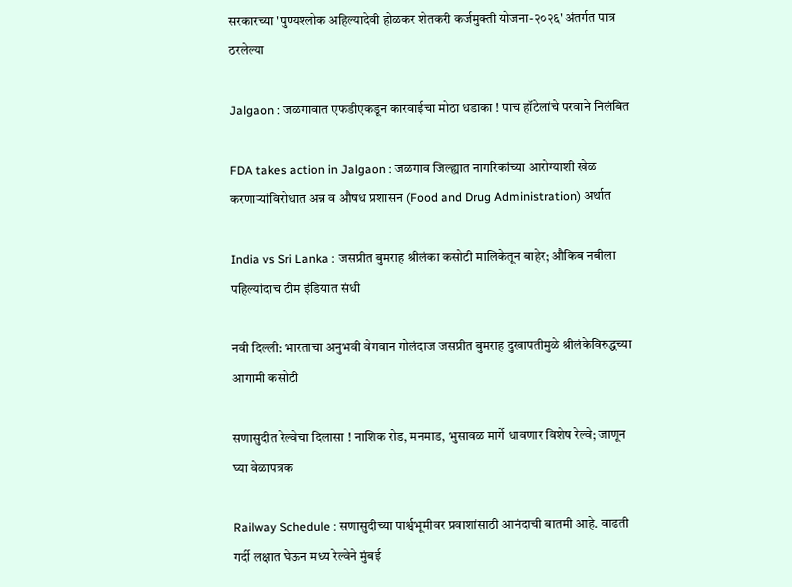सरकारच्या 'पुण्यश्लोक अहिल्यादेवी होळकर शेतकरी कर्जमुक्ती योजना-२०२६' अंतर्गत पात्र ठरलेल्या

Jalgaon : जळगावात एफडीएकडून कारवाईचा मोठा धडाका ! पाच हॉटेलांचे परवाने निलंबित

FDA takes action in Jalgaon : जळगाव जिल्ह्यात नागरिकांच्या आरोग्याशी खेळ करणाऱ्यांविरोधात अन्न व औषध प्रशासन (Food and Drug Administration) अर्थात

India vs Sri Lanka : जसप्रीत बुमराह श्रीलंका कसोटी मालिकेतून बाहेर; औकिब नबीला पहिल्यांदाच टीम इंडियात संधी

नवी दिल्ली: भारताचा अनुभवी वेगवान गोलंदाज जसप्रीत बुमराह दुखापतीमुळे श्रीलंकेविरुद्धच्या आगामी कसोटी

सणासुदीत रेल्वेचा दिलासा ! नाशिक रोड, मनमाड, भुसावळ मार्गे धावणार विशेष रेल्वे; जाणून घ्या वेळापत्रक

Railway Schedule : सणासुदीच्या पार्श्वभूमीवर प्रवाशांसाठी आनंदाची बातमी आहे. वाढती गर्दी लक्षात घेऊन मध्य रेल्वेने मुंबई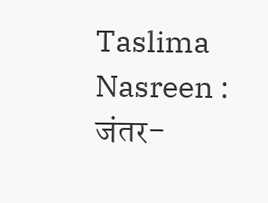Taslima Nasreen : जंतर-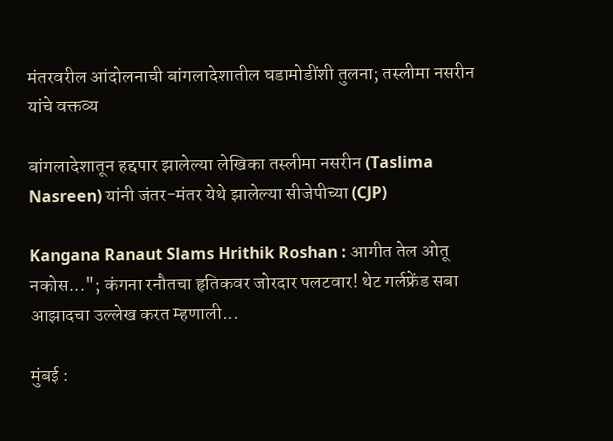मंतरवरील आंदोलनाची बांगलादेशातील घडामोडींशी तुलना; तस्लीमा नसरीन यांचे वक्तव्य

बांगलादेशातून हद्दपार झालेल्या लेखिका तस्लीमा नसरीन (Taslima Nasreen) यांनी जंतर-मंतर येथे झालेल्या सीजेपीच्या (CJP)

Kangana Ranaut Slams Hrithik Roshan : आगीत तेल ओतू नकोस..."; कंगना रनौतचा हृतिकवर जोरदार पलटवार! थेट गर्लफ्रेंड सबा आझादचा उल्लेख करत म्हणाली...

मुंबई :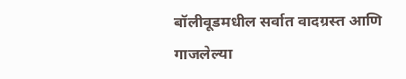बॉलीवूडमधील सर्वात वादग्रस्त आणि गाजलेल्या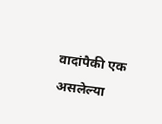वादांपैकी एक असलेल्या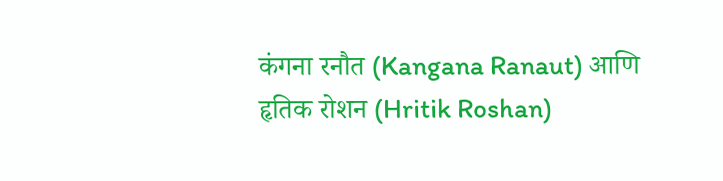कंगना रनौत (Kangana Ranaut) आणि हृतिक रोशन (Hritik Roshan)